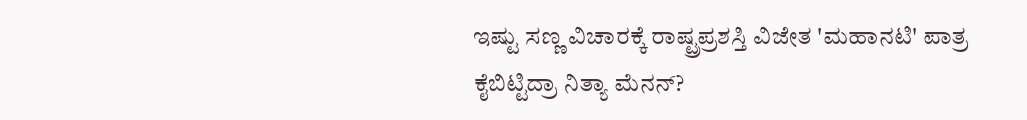ಇಷ್ಟು ಸಣ್ಣ ವಿಚಾರಕ್ಕೆ ರಾಷ್ಟ್ರಪ್ರಶಸ್ತಿ ವಿಜೇತ 'ಮಹಾನಟಿ' ಪಾತ್ರ ಕೈಬಿಟ್ಟಿದ್ರಾ ನಿತ್ಯಾ ಮೆನನ್?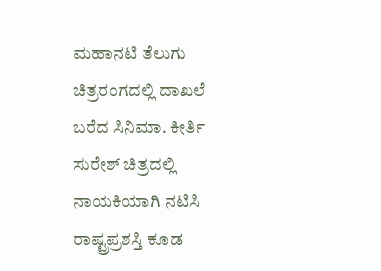ಮಹಾನಟಿ ತೆಲುಗು ಚಿತ್ರರಂಗದಲ್ಲಿ ದಾಖಲೆ ಬರೆದ ಸಿನಿಮಾ. ಕೀರ್ತಿ ಸುರೇಶ್ ಚಿತ್ರದಲ್ಲಿ ನಾಯಕಿಯಾಗಿ ನಟಿಸಿ ರಾಷ್ಟ್ರಪ್ರಶಸ್ತಿ ಕೂಡ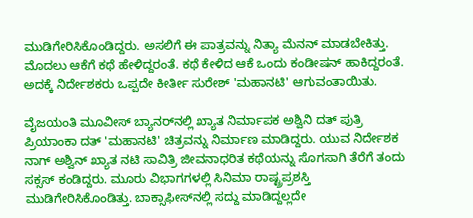ಮುಡಿಗೇರಿಸಿಕೊಂಡಿದ್ದರು. ಅಸಲಿಗೆ ಈ ಪಾತ್ರವನ್ನು ನಿತ್ಯಾ ಮೆನನ್ ಮಾಡಬೇಕಿತ್ತು. ಮೊದಲು ಆಕೆಗೆ ಕಥೆ ಹೇಳಿದ್ದರಂತೆ. ಕಥೆ ಕೇಳಿದ ಆಕೆ ಒಂದು ಕಂಡೀಷನ್ ಹಾಕಿದ್ದರಂತೆ. ಅದಕ್ಕೆ ನಿರ್ದೇಶಕರು ಒಪ್ಪದೇ ಕೀರ್ತೀ ಸುರೇಶ್ 'ಮಹಾನಟಿ' ಆಗುವಂತಾಯಿತು.

ವೈಜಯಂತಿ ಮೂವೀಸ್ ಬ್ಯಾನರ್‌ನಲ್ಲಿ ಖ್ಯಾತ ನಿರ್ಮಾಪಕ ಅಶ್ವಿನಿ ದತ್ ಪುತ್ರಿ ಪ್ರಿಯಾಂಕಾ ದತ್‌ 'ಮಹಾನಟಿ' ಚಿತ್ರವನ್ನು ನಿರ್ಮಾಣ ಮಾಡಿದ್ದರು. ಯುವ ನಿರ್ದೇಶಕ ನಾಗ್ ಅಶ್ವಿನ್ ಖ್ಯಾತ ನಟಿ ಸಾವಿತ್ರಿ ಜೀವನಾಧರಿತ ಕಥೆಯನ್ನು ಸೊಗಸಾಗಿ ತೆರೆಗೆ ತಂದು ಸಕ್ಸಸ್ ಕಂಡಿದ್ದರು. ಮೂರು ವಿಭಾಗಗಳಲ್ಲಿ ಸಿನಿಮಾ ರಾಷ್ಟ್ರಪ್ರಶಸ್ತಿ ಮುಡಿಗೇರಿಸಿಕೊಂಡಿತ್ತು. ಬಾಕ್ಸಾಫೀಸ್‌ನಲ್ಲಿ ಸದ್ದು ಮಾಡಿದ್ದಲ್ಲದೇ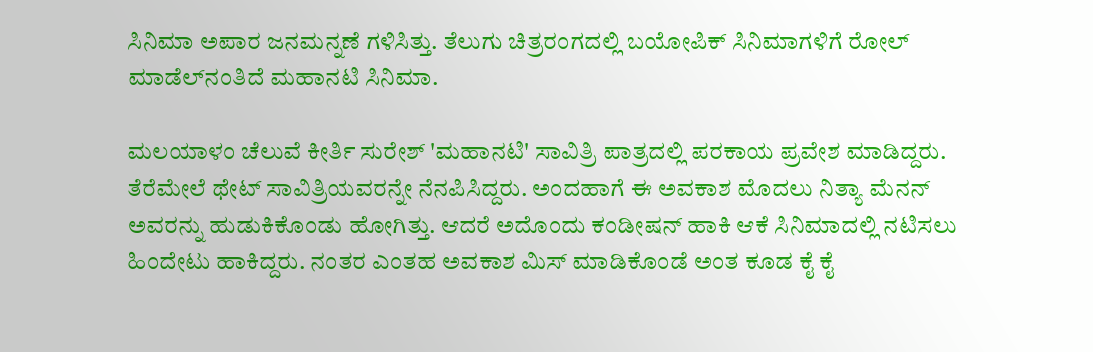ಸಿನಿಮಾ ಅಪಾರ ಜನಮನ್ನಣೆ ಗಳಿಸಿತ್ತು. ತೆಲುಗು ಚಿತ್ರರಂಗದಲ್ಲಿ ಬಯೋಪಿಕ್ ಸಿನಿಮಾಗಳಿಗೆ ರೋಲ್ ಮಾಡೆಲ್‌ನಂತಿದೆ ಮಹಾನಟಿ ಸಿನಿಮಾ.

ಮಲಯಾಳಂ ಚೆಲುವೆ ಕೀರ್ತಿ ಸುರೇಶ್ 'ಮಹಾನಟಿ' ಸಾವಿತ್ರಿ ಪಾತ್ರದಲ್ಲಿ ಪರಕಾಯ ಪ್ರವೇಶ ಮಾಡಿದ್ದರು. ತೆರೆಮೇಲೆ ಥೇಟ್ ಸಾವಿತ್ರಿಯವರನ್ನೇ ನೆನಪಿಸಿದ್ದರು. ಅಂದಹಾಗೆ ಈ ಅವಕಾಶ ಮೊದಲು ನಿತ್ಯಾ ಮೆನನ್ ಅವರನ್ನು ಹುಡುಕಿಕೊಂಡು ಹೋಗಿತ್ತು. ಆದರೆ ಅದೊಂದು ಕಂಡೀಷನ್ ಹಾಕಿ ಆಕೆ ಸಿನಿಮಾದಲ್ಲಿ ನಟಿಸಲು ಹಿಂದೇಟು ಹಾಕಿದ್ದರು. ನಂತರ ಎಂತಹ ಅವಕಾಶ ಮಿಸ್ ಮಾಡಿಕೊಂಡೆ ಅಂತ ಕೂಡ ಕೈ ಕೈ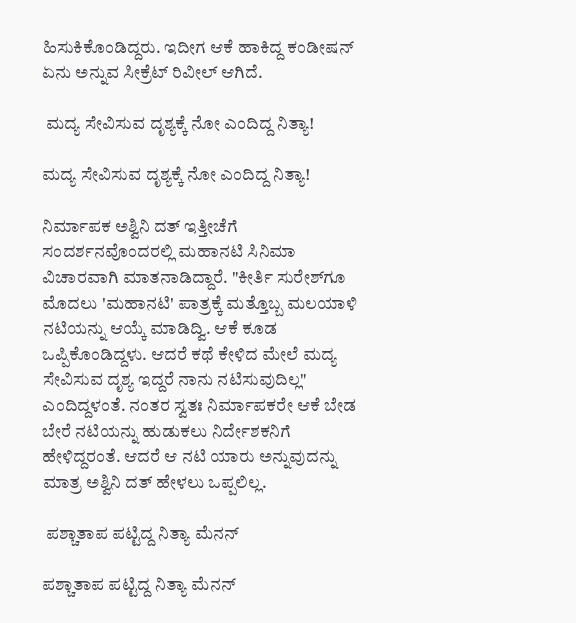ಹಿಸುಕಿಕೊಂಡಿದ್ದರು. ಇದೀಗ ಆಕೆ ಹಾಕಿದ್ದ ಕಂಡೀಷನ್ ಏನು ಅನ್ನುವ ಸೀಕ್ರೆಟ್ ರಿವೀಲ್ ಆಗಿದೆ.

 ಮದ್ಯ ಸೇವಿಸುವ ದೃಶ್ಯಕ್ಕೆ ನೋ ಎಂದಿದ್ದ ನಿತ್ಯಾ!

ಮದ್ಯ ಸೇವಿಸುವ ದೃಶ್ಯಕ್ಕೆ ನೋ ಎಂದಿದ್ದ ನಿತ್ಯಾ!

ನಿರ್ಮಾಪಕ ಅಶ್ವಿನಿ ದತ್ ಇತ್ತೀಚೆಗೆ ಸಂದರ್ಶನವೊಂದರಲ್ಲಿ ಮಹಾನಟಿ ಸಿನಿಮಾ ವಿಚಾರವಾಗಿ ಮಾತನಾಡಿದ್ದಾರೆ. "ಕೀರ್ತಿ ಸುರೇಶ್‌ಗೂ ಮೊದಲು 'ಮಹಾನಟಿ' ಪಾತ್ರಕ್ಕೆ ಮತ್ತೊಬ್ಬ ಮಲಯಾಳಿ ನಟಿಯನ್ನು ಆಯ್ಕೆ ಮಾಡಿದ್ವಿ. ಆಕೆ ಕೂಡ ಒಪ್ಪಿಕೊಂಡಿದ್ದಳು. ಆದರೆ ಕಥೆ ಕೇಳಿದ ಮೇಲೆ ಮದ್ಯ ಸೇವಿಸುವ ದೃಶ್ಯ ಇದ್ದರೆ ನಾನು ನಟಿಸುವುದಿಲ್ಲ" ಎಂದಿದ್ದಳಂತೆ. ನಂತರ ಸ್ವತಃ ನಿರ್ಮಾಪಕರೇ ಆಕೆ ಬೇಡ ಬೇರೆ ನಟಿಯನ್ನು ಹುಡುಕಲು ನಿರ್ದೇಶಕನಿಗೆ ಹೇಳಿದ್ದರಂತೆ. ಆದರೆ ಆ ನಟಿ ಯಾರು ಅನ್ನುವುದನ್ನು ಮಾತ್ರ ಅಶ್ವಿನಿ ದತ್ ಹೇಳಲು ಒಪ್ಪಲಿಲ್ಲ.

 ಪಶ್ಚಾತಾಪ ಪಟ್ಟಿದ್ದ ನಿತ್ಯಾ ಮೆನನ್

ಪಶ್ಚಾತಾಪ ಪಟ್ಟಿದ್ದ ನಿತ್ಯಾ ಮೆನನ್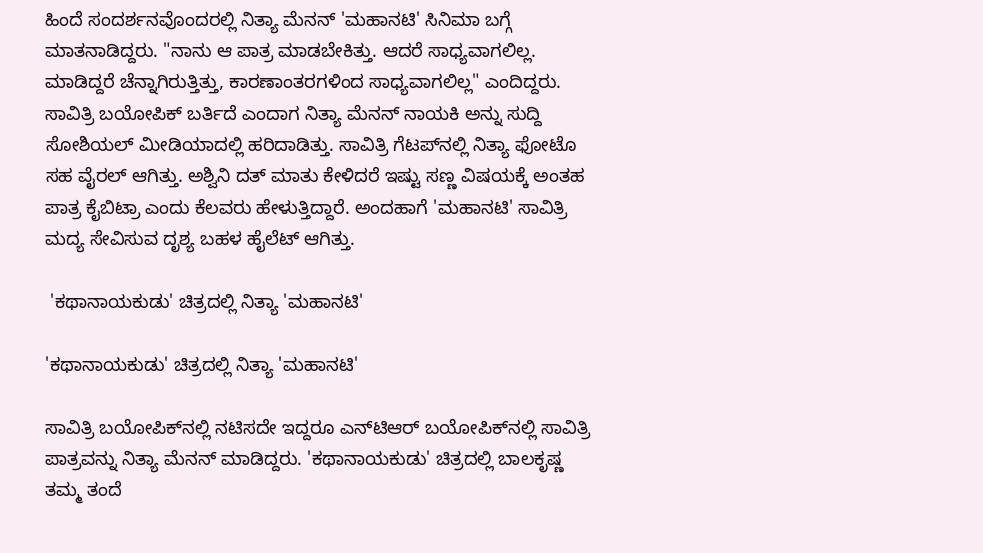ಹಿಂದೆ ಸಂದರ್ಶನವೊಂದರಲ್ಲಿ ನಿತ್ಯಾ ಮೆನನ್ 'ಮಹಾನಟಿ' ಸಿನಿಮಾ ಬಗ್ಗೆ ಮಾತನಾಡಿದ್ದರು. "ನಾನು ಆ ಪಾತ್ರ ಮಾಡಬೇಕಿತ್ತು. ಆದರೆ ಸಾಧ್ಯವಾಗಲಿಲ್ಲ. ಮಾಡಿದ್ದರೆ ಚೆನ್ನಾಗಿರುತ್ತಿತ್ತು, ಕಾರಣಾಂತರಗಳಿಂದ ಸಾಧ್ಯವಾಗಲಿಲ್ಲ" ಎಂದಿದ್ದರು. ಸಾವಿತ್ರಿ ಬಯೋಪಿಕ್ ಬರ್ತಿದೆ ಎಂದಾಗ ನಿತ್ಯಾ ಮೆನನ್ ನಾಯಕಿ ಅನ್ನು ಸುದ್ದಿ ಸೋಶಿಯಲ್ ಮೀಡಿಯಾದಲ್ಲಿ ಹರಿದಾಡಿತ್ತು. ಸಾವಿತ್ರಿ ಗೆಟಪ್‌ನಲ್ಲಿ ನಿತ್ಯಾ ಫೋಟೊ ಸಹ ವೈರಲ್ ಆಗಿತ್ತು. ಅಶ್ವಿನಿ ದತ್ ಮಾತು ಕೇಳಿದರೆ ಇಷ್ಟು ಸಣ್ಣ ವಿಷಯಕ್ಕೆ ಅಂತಹ ಪಾತ್ರ ಕೈಬಿಟ್ರಾ ಎಂದು ಕೆಲವರು ಹೇಳುತ್ತಿದ್ದಾರೆ. ಅಂದಹಾಗೆ 'ಮಹಾನಟಿ' ಸಾವಿತ್ರಿ ಮದ್ಯ ಸೇವಿಸುವ ದೃಶ್ಯ ಬಹಳ ಹೈಲೆಟ್ ಆಗಿತ್ತು.

 'ಕಥಾನಾಯಕುಡು' ಚಿತ್ರದಲ್ಲಿ ನಿತ್ಯಾ 'ಮಹಾನಟಿ'

'ಕಥಾನಾಯಕುಡು' ಚಿತ್ರದಲ್ಲಿ ನಿತ್ಯಾ 'ಮಹಾನಟಿ'

ಸಾವಿತ್ರಿ ಬಯೋಪಿಕ್‌ನಲ್ಲಿ ನಟಿಸದೇ ಇದ್ದರೂ ಎನ್‌ಟಿಆರ್‌ ಬಯೋಪಿಕ್‌ನಲ್ಲಿ ಸಾವಿತ್ರಿ ಪಾತ್ರವನ್ನು ನಿತ್ಯಾ ಮೆನನ್ ಮಾಡಿದ್ದರು. 'ಕಥಾನಾಯಕುಡು' ಚಿತ್ರದಲ್ಲಿ ಬಾಲಕೃಷ್ಣ ತಮ್ಮ ತಂದೆ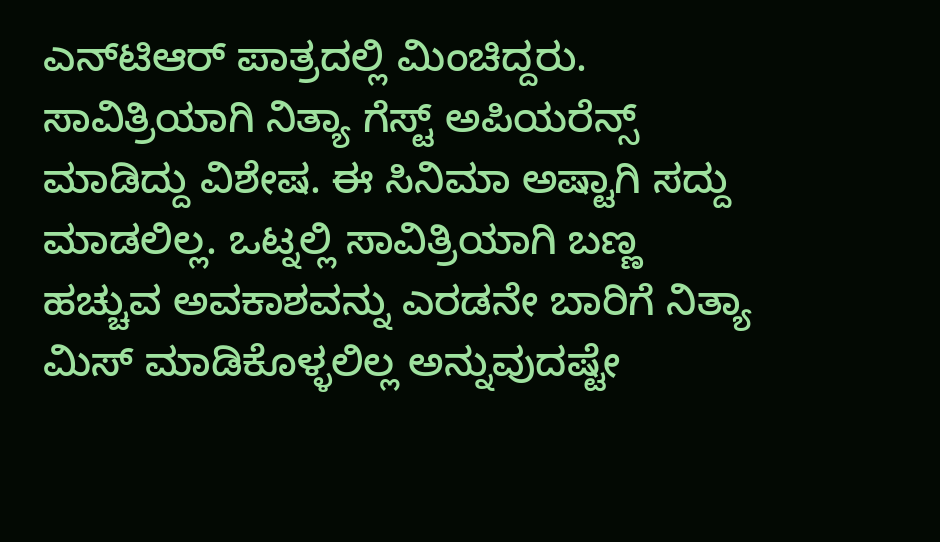ಎನ್‌ಟಿಆರ್ ಪಾತ್ರದಲ್ಲಿ ಮಿಂಚಿದ್ದರು. ಸಾವಿತ್ರಿಯಾಗಿ ನಿತ್ಯಾ ಗೆಸ್ಟ್ ಅಪಿಯರೆನ್ಸ್ ಮಾಡಿದ್ದು ವಿಶೇಷ. ಈ ಸಿನಿಮಾ ಅಷ್ಟಾಗಿ ಸದ್ದು ಮಾಡಲಿಲ್ಲ. ಒಟ್ನಲ್ಲಿ ಸಾವಿತ್ರಿಯಾಗಿ ಬಣ್ಣ ಹಚ್ಚುವ ಅವಕಾಶವನ್ನು ಎರಡನೇ ಬಾರಿಗೆ ನಿತ್ಯಾ ಮಿಸ್ ಮಾಡಿಕೊಳ್ಳಲಿಲ್ಲ ಅನ್ನುವುದಷ್ಟೇ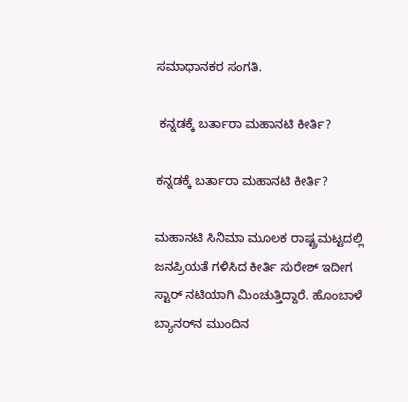ಸಮಾಧಾನಕರ ಸಂಗತಿ.

 ಕನ್ನಡಕ್ಕೆ ಬರ್ತಾರಾ ಮಹಾನಟಿ ಕೀರ್ತಿ?

ಕನ್ನಡಕ್ಕೆ ಬರ್ತಾರಾ ಮಹಾನಟಿ ಕೀರ್ತಿ?

ಮಹಾನಟಿ ಸಿನಿಮಾ ಮೂಲಕ ರಾಷ್ಟ್ರಮಟ್ಟದಲ್ಲಿ ಜನಪ್ರಿಯತೆ ಗಳಿಸಿದ ಕೀರ್ತಿ ಸುರೇಶ್ ಇದೀಗ ಸ್ಟಾರ್ ನಟಿಯಾಗಿ ಮಿಂಚುತ್ತಿದ್ದಾರೆ. ಹೊಂಬಾಳೆ ಬ್ಯಾನರ್‌ನ ಮುಂದಿನ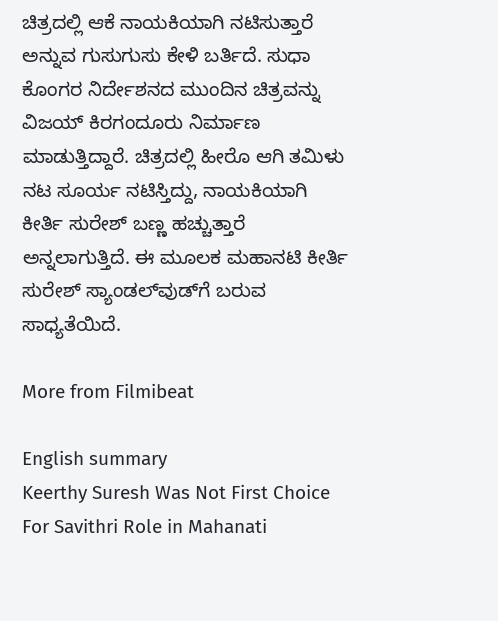ಚಿತ್ರದಲ್ಲಿ ಆಕೆ ನಾಯಕಿಯಾಗಿ ನಟಿಸುತ್ತಾರೆ ಅನ್ನುವ ಗುಸುಗುಸು ಕೇಳಿ ಬರ್ತಿದೆ. ಸುಧಾ ಕೊಂಗರ ನಿರ್ದೇಶನದ ಮುಂದಿನ ಚಿತ್ರವನ್ನು ವಿಜಯ್ ಕಿರಗಂದೂರು ನಿರ್ಮಾಣ ಮಾಡುತ್ತಿದ್ದಾರೆ. ಚಿತ್ರದಲ್ಲಿ ಹೀರೊ ಆಗಿ ತಮಿಳು ನಟ ಸೂರ್ಯ ನಟಿಸ್ತಿದ್ದು, ನಾಯಕಿಯಾಗಿ ಕೀರ್ತಿ ಸುರೇಶ್ ಬಣ್ಣ ಹಚ್ಚುತ್ತಾರೆ ಅನ್ನಲಾಗುತ್ತಿದೆ. ಈ ಮೂಲಕ ಮಹಾನಟಿ ಕೀರ್ತಿ ಸುರೇಶ್ ಸ್ಯಾಂಡಲ್‌ವುಡ್‌ಗೆ ಬರುವ ಸಾಧ್ಯತೆಯಿದೆ.

More from Filmibeat

English summary
Keerthy Suresh Was Not First Choice For Savithri Role in Mahanati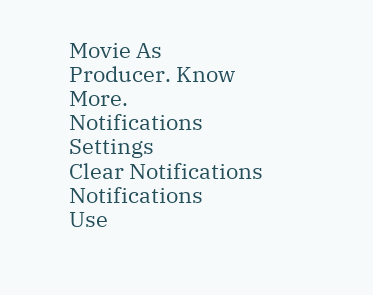Movie As Producer. Know More.
Notifications
Settings
Clear Notifications
Notifications
Use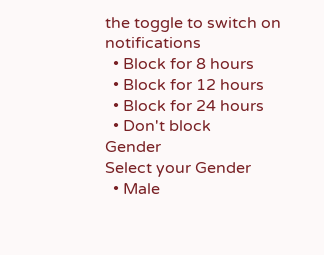the toggle to switch on notifications
  • Block for 8 hours
  • Block for 12 hours
  • Block for 24 hours
  • Don't block
Gender
Select your Gender
  • Male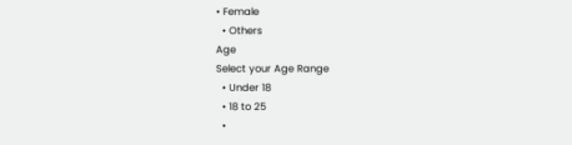• Female
  • Others
Age
Select your Age Range
  • Under 18
  • 18 to 25
  •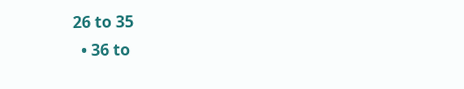26 to 35
  • 36 to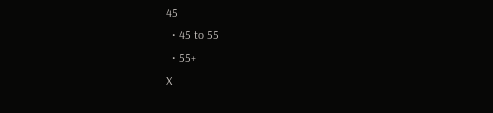45
  • 45 to 55
  • 55+
X